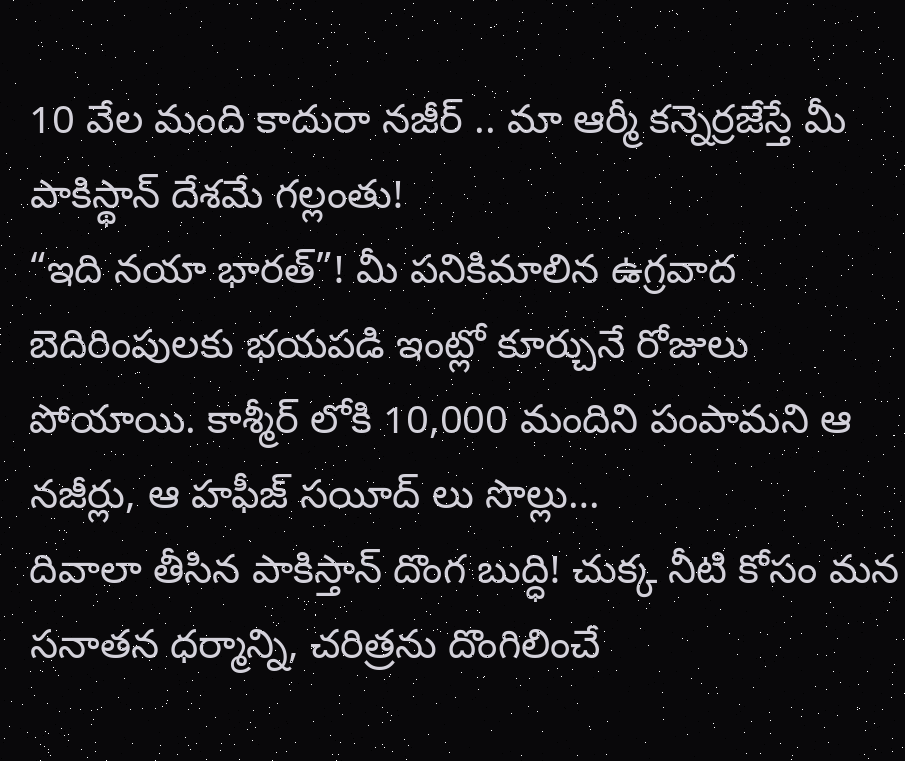10 వేల మంది కాదురా నజీర్ .. మా ఆర్మీ కన్నెర్రజేస్తే మీ పాకిస్థాన్ దేశమే గల్లంతు!
“ఇది నయా భారత్”! మీ పనికిమాలిన ఉగ్రవాద బెదిరింపులకు భయపడి ఇంట్లో కూర్చునే రోజులు పోయాయి. కాశ్మీర్ లోకి 10,000 మందిని పంపామని ఆ నజీర్లు, ఆ హఫీజ్ సయీద్ లు సొల్లు…
దివాలా తీసిన పాకిస్తాన్ దొంగ బుద్ధి! చుక్క నీటి కోసం మన సనాతన ధర్మాన్ని, చరిత్రను దొంగిలించే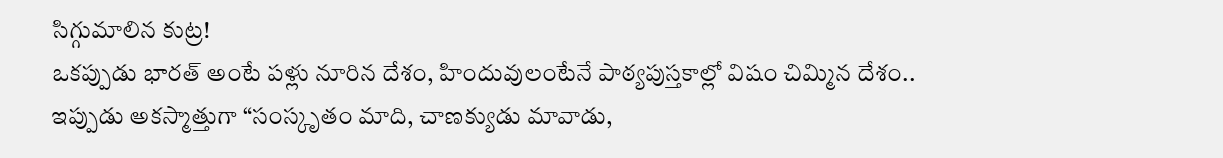సిగ్గుమాలిన కుట్ర!
ఒకప్పుడు భారత్ అంటే పళ్లు నూరిన దేశం, హిందువులంటేనే పాఠ్యపుస్తకాల్లో విషం చిమ్మిన దేశం.. ఇప్పుడు అకస్మాత్తుగా “సంస్కృతం మాది, చాణక్యుడు మావాడు,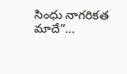సింధు నాగరికత మాదే”…